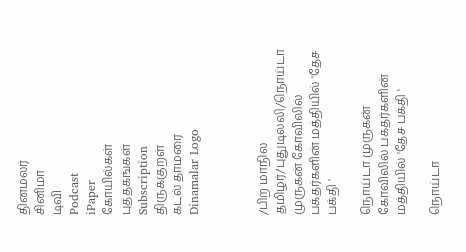தினமலர்
சினிமா
டிவி
Podcast
iPaper
கோயில்கள்
புத்தகங்கள்
Subscription
திருக்குறள்
கடல் தாமரை
Dinamalar Logo



/பிற மாநில தமிழர்/புதுடில்லி/நொய்டா முருகன் கோவிலில் பக்தர்களின் மத்தியில் 'தேச பக்தி '

நொய்டா முருகன் கோவிலில் பக்தர்களின் மத்தியில் 'தேச பக்தி '

நொய்டா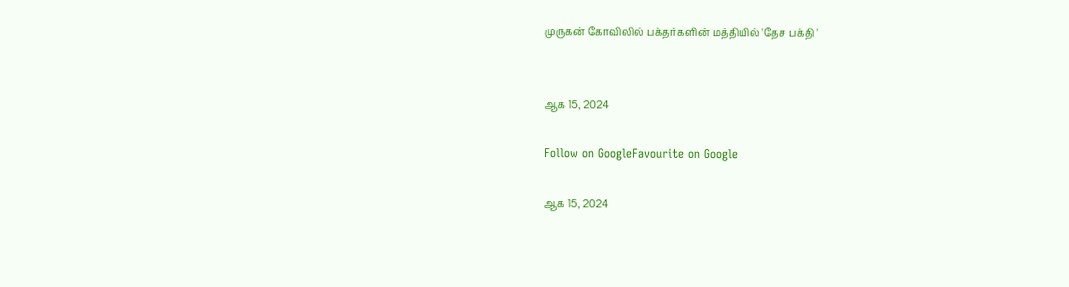முருகன் கோவிலில் பக்தர்களின் மத்தியில் 'தேச பக்தி '


ஆக 15, 2024

Follow on GoogleFavourite on Google

ஆக 15, 2024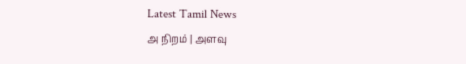Latest Tamil News
அ நிறம் | அளவு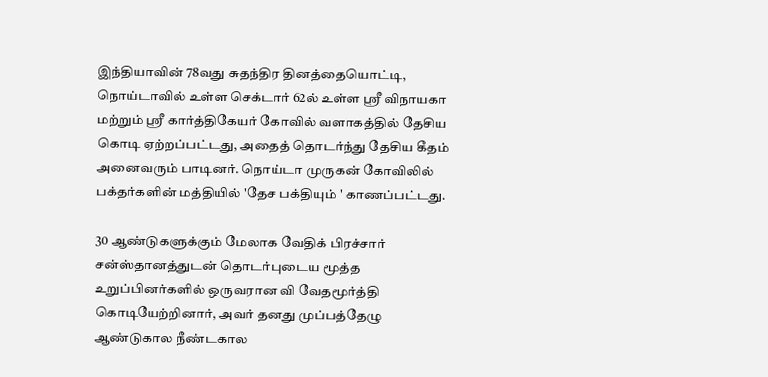இந்தியாவின் 78வது சுதந்திர தினத்தையொட்டி, நொய்டாவில் உள்ள செக்டார் 62ல் உள்ள ஸ்ரீ விநாயகா மற்றும் ஸ்ரீ கார்த்திகேயர் கோவில் வளாகத்தில் தேசிய கொடி ஏற்றப்பட்டது, அதைத் தொடர்ந்து தேசிய கீதம் அனைவரும் பாடினர். நொய்டா முருகன் கோவிலில் பக்தர்களின் மத்தியில் 'தேச பக்தியும் ' காணப்பட்டது.

30 ஆண்டுகளுக்கும் மேலாக வேதிக் பிரச்சார் சன்ஸ்தானத்துடன் தொடர்புடைய மூத்த உறுப்பினர்களில் ஒருவரான வி வேதமூர்த்தி கொடியேற்றினார், அவர் தனது முப்பத்தேழு ஆண்டுகால நீண்டகால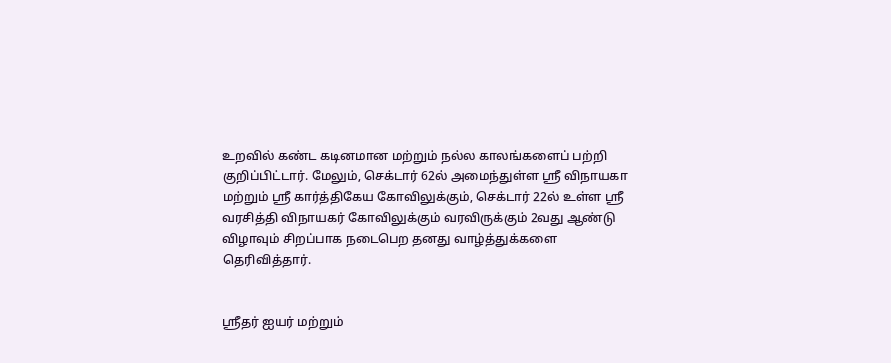உறவில் கண்ட கடினமான மற்றும் நல்ல காலங்களைப் பற்றி குறிப்பிட்டார். மேலும், செக்டார் 62ல் அமைந்துள்ள ஸ்ரீ விநாயகா மற்றும் ஸ்ரீ கார்த்திகேய கோவிலுக்கும், செக்டார் 22ல் உள்ள ஸ்ரீ வரசித்தி விநாயகர் கோவிலுக்கும் வரவிருக்கும் 2வது ஆண்டு விழாவும் சிறப்பாக நடைபெற தனது வாழ்த்துக்களை தெரிவித்தார்.


ஸ்ரீதர் ஐயர் மற்றும்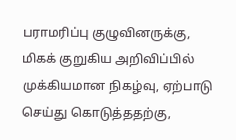பராமரிப்பு குழுவினருக்கு, மிகக் குறுகிய அறிவிப்பில் முக்கியமான நிகழ்வு, ஏற்பாடு செய்து கொடுத்ததற்கு,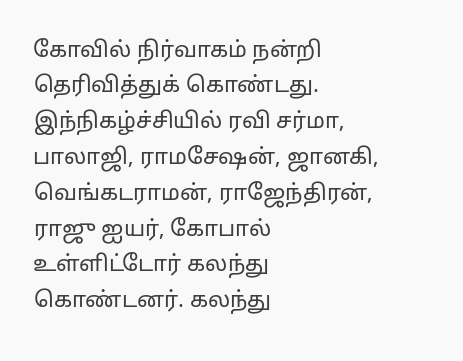கோவில் நிர்வாகம் நன்றி தெரிவித்துக் கொண்டது. இந்நிகழ்ச்சியில் ரவி சர்மா, பாலாஜி, ராமசேஷன், ஜானகி, வெங்கடராமன், ராஜேந்திரன், ராஜு ஐயர், கோபால் உள்ளிட்டோர் கலந்து கொண்டனர். கலந்து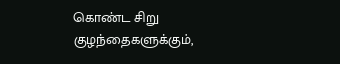கொண்ட சிறு குழந்தைகளுக்கும்,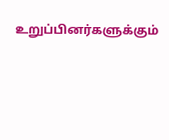உறுப்பினர்களுக்கும்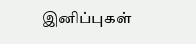இனிப்புகள்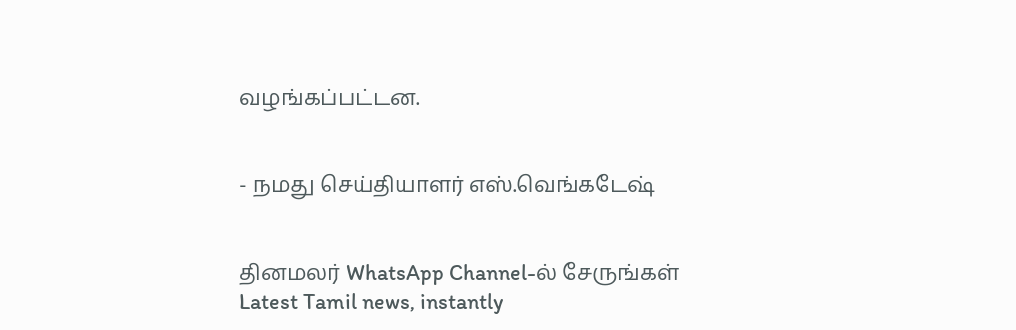வழங்கப்பட்டன.


- நமது செய்தியாளர் எஸ்.வெங்கடேஷ்


தினமலர் WhatsApp Channel-ல் சேருங்கள்
Latest Tamil news, instantly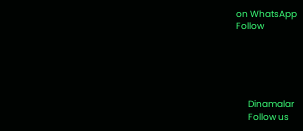on WhatsApp
Follow





      Dinamalar
      Follow us